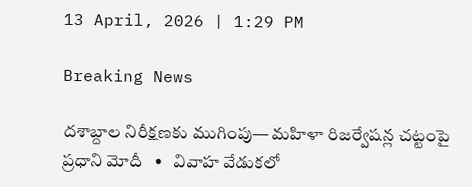13 April, 2026 | 1:29 PM

Breaking News

దశాబ్దాల నిరీక్షణకు ముగింపు— మహిళా రిజర్వేషన్ల చట్టంపై ప్రధాని మోదీ   •   వివాహ వేడుకలో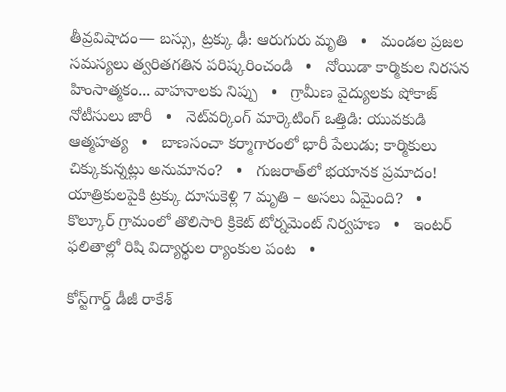తీవ్రవిషాదం— బస్సు, ట్రక్కు ఢీ: ఆరుగురు మృతి   •   మండల ప్రజల సమస్యలు త్వరితగతిన పరిష్కరించండి   •   నోయిడా కార్మికుల నిరసన హింసాత్మకం... వాహనాలకు నిప్పు   •   గ్రామీణ వైద్యులకు షోకాజ్ నోటీసులు జారీ   •   నెట్‌వర్కింగ్ మార్కెటింగ్ ఒత్తిడి: యువకుడి ఆత్మహత్య   •   బాణసంచా కర్మాగారంలో భారీ పేలుడు; కార్మికులు చిక్కుకున్నట్లు అనుమానం?   •   గుజరాత్‌లో భయానక ప్రమాదం! యాత్రికులపైకి ట్రక్కు దూసుకెళ్లి 7 మృతి – అసలు ఏమైంది?   •   కొల్కూర్ గ్రామంలో తొలిసారి క్రికెట్ టోర్నమెంట్ నిర్వహణ   •   ఇంటర్ ఫలితాల్లో రిషి విద్యార్థుల ర్యాంకుల పంట   •

కోస్ట్‌గార్డ్ డీజీ రాకేశ్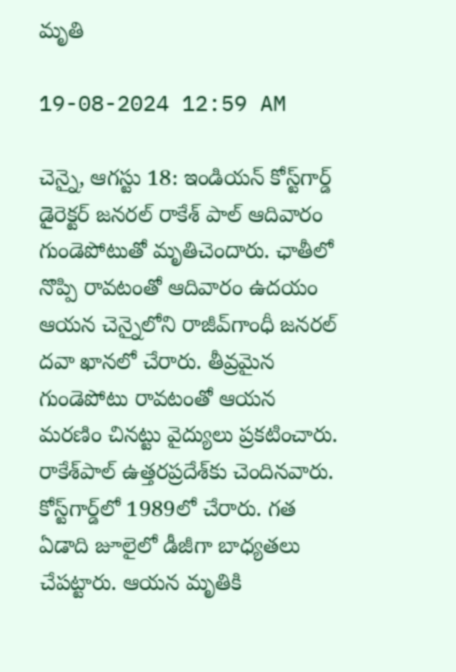మృతి

19-08-2024 12:59 AM

చెన్నై, ఆగస్టు 18: ఇండియన్ కోస్ట్‌గార్డ్ డైరెక్టర్ జనరల్ రాకేశ్ పాల్ ఆదివారం గుండెపోటుతో మృతిచెందారు. ఛాతీలో నొప్పి రావటంతో ఆదివారం ఉదయం ఆయన చెన్నైలోని రాజీవ్‌గాంధీ జనరల్ దవా ఖానలో చేరారు. తీవ్రమైన గుండెపోటు రావటంతో ఆయన మరణిం చినట్టు వైద్యులు ప్రకటించారు. రాకేశ్‌పాల్ ఉత్తరప్రదేశ్‌కు చెందినవారు. కోస్ట్‌గార్డ్‌లో 1989లో చేరారు. గత ఏడాది జూలైలో డీజీగా బాధ్యతలు చేపట్టారు. ఆయన మృతికి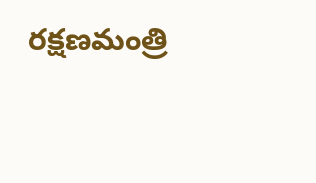రక్షణమంత్రి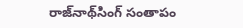రాజ్‌నాథ్‌సింగ్ సంతాపం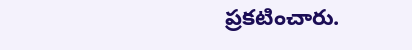ప్రకటించారు.